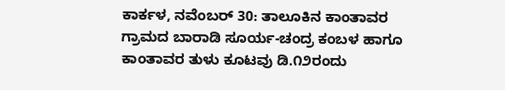ಕಾರ್ಕಳ, ನವೆಂಬರ್ 30: ತಾಲೂಕಿನ ಕಾಂತಾವರ ಗ್ರಾಮದ ಬಾರಾಡಿ ಸೂರ್ಯ-ಚಂದ್ರ ಕಂಬಳ ಹಾಗೂ ಕಾಂತಾವರ ತುಳು ಕೂಟವು ಡಿ.೧೨ರಂದು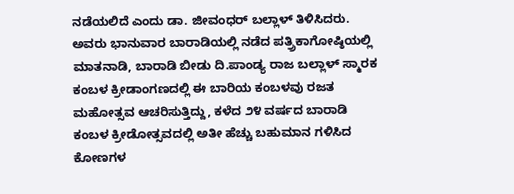ನಡೆಯಲಿದೆ ಎಂದು ಡಾ. ಜೀವಂಧರ್ ಬಲ್ಲಾಳ್ ತಿಳಿಸಿದರು.
ಅವರು ಭಾನುವಾರ ಬಾರಾಡಿಯಲ್ಲಿ ನಡೆದ ಪತ್ರ್ರಿಕಾಗೋಷ್ಠಿಯಲ್ಲಿ ಮಾತನಾಡಿ, ಬಾರಾಡಿ ಬೀಡು ದಿ.ಪಾಂಡ್ಯ ರಾಜ ಬಲ್ಲಾಳ್ ಸ್ಮಾರಕ ಕಂಬಳ ಕ್ರೀಡಾಂಗಣದಲ್ಲಿ ಈ ಬಾರಿಯ ಕಂಬಳವು ರಜತ ಮಹೋತ್ಸವ ಆಚರಿಸುತ್ತಿದ್ದು, ಕಳೆದ ೨೪ ವರ್ಷದ ಬಾರಾಡಿ ಕಂಬಳ ಕ್ರೀಡೋತ್ಸವದಲ್ಲಿ ಅತೀ ಹೆಚ್ಚು ಬಹುಮಾನ ಗಳಿಸಿದ ಕೋಣಗಳ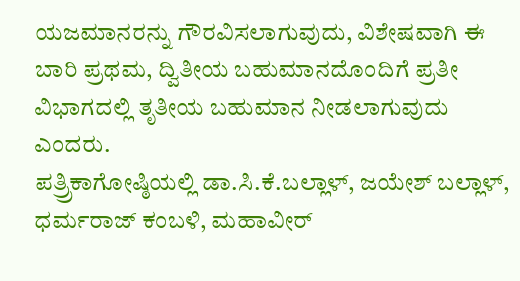ಯಜಮಾನರನ್ನು ಗೌರವಿಸಲಾಗುವುದು, ವಿಶೇಷವಾಗಿ ಈ ಬಾರಿ ಪ್ರಥಮ, ದ್ವಿತೀಯ ಬಹುಮಾನದೊಂದಿಗೆ ಪ್ರತೀ ವಿಭಾಗದಲ್ಲಿ ತೃತೀಯ ಬಹುಮಾನ ನೀಡಲಾಗುವುದು ಎಂದರು.
ಪತ್ರ್ರಿಕಾಗೋಷ್ಠಿಯಲ್ಲಿ ಡಾ.ಸಿ.ಕೆ.ಬಲ್ಲಾಳ್, ಜಯೇಶ್ ಬಲ್ಲಾಳ್, ಧರ್ಮರಾಜ್ ಕಂಬಳಿ, ಮಹಾವೀರ್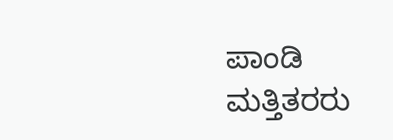ಪಾಂಡಿ ಮತ್ತಿತರರು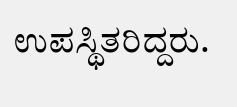ಉಪಸ್ಥಿತರಿದ್ದರು.